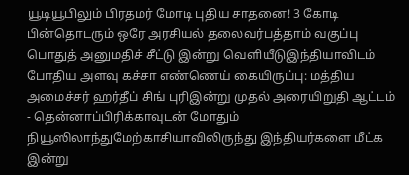யூடியூபிலும் பிரதமர் மோடி புதிய சாதனை! 3 கோடி பின்தொடரும் ஒரே அரசியல் தலைவர்பத்தாம் வகுப்பு பொதுத் அனுமதிச் சீட்டு இன்று வெளியீடுஇந்தியாவிடம் போதிய அளவு கச்சா எண்ணெய் கையிருப்பு: மத்திய அமைச்சர் ஹர்தீப் சிங் புரிஇன்று முதல் அரையிறுதி ஆட்டம் - தென்னாப்பிரிக்காவுடன் மோதும் நியூஸிலாந்துமேற்காசியாவிலிருந்து இந்தியர்களை மீட்க இன்று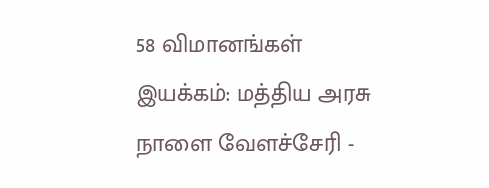58 விமானங்கள் இயக்கம்: மத்திய அரசு நாளை வேளச்சேரி -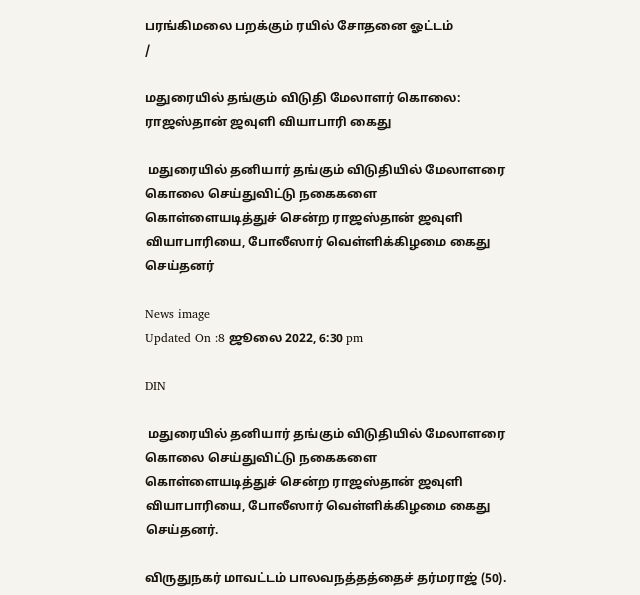பரங்கிமலை பறக்கும் ரயில் சோதனை ஓட்டம்
/

மதுரையில் தங்கும் விடுதி மேலாளர் கொலை: ராஜஸ்தான் ஜவுளி வியாபாரி கைது

 மதுரையில் தனியார் தங்கும் விடுதியில் மேலாளரை கொலை செய்துவிட்டு நகைகளை கொள்ளையடித்துச் சென்ற ராஜஸ்தான் ஜவுளி வியாபாரியை, போலீஸார் வெள்ளிக்கிழமை கைது செய்தனர்

News image
Updated On :8 ஜூலை 2022, 6:30 pm

DIN

 மதுரையில் தனியார் தங்கும் விடுதியில் மேலாளரை கொலை செய்துவிட்டு நகைகளை கொள்ளையடித்துச் சென்ற ராஜஸ்தான் ஜவுளி வியாபாரியை, போலீஸார் வெள்ளிக்கிழமை கைது செய்தனர்.

விருதுநகர் மாவட்டம் பாலவநத்தத்தைச் தர்மராஜ் (50).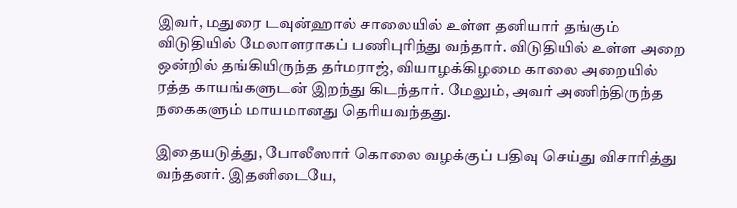இவர், மதுரை டவுன்ஹால் சாலையில் உள்ள தனியார் தங்கும் விடுதியில் மேலாளராகப் பணிபுரிந்து வந்தார். விடுதியில் உள்ள அறை ஒன்றில் தங்கியிருந்த தர்மராஜ், வியாழக்கிழமை காலை அறையில் ரத்த காயங்களுடன் இறந்து கிடந்தார். மேலும், அவர் அணிந்திருந்த நகைகளும் மாயமானது தெரியவந்தது.

இதையடுத்து, போலீஸார் கொலை வழக்குப் பதிவு செய்து விசாரித்து வந்தனர். இதனிடையே,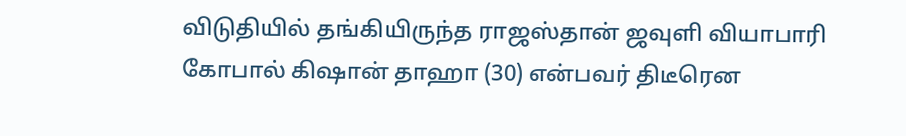விடுதியில் தங்கியிருந்த ராஜஸ்தான் ஜவுளி வியாபாரி கோபால் கிஷான் தாஹா (30) என்பவர் திடீரென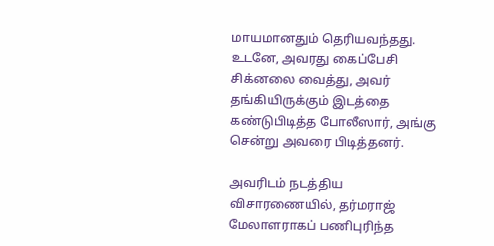மாயமானதும் தெரியவந்தது. உடனே, அவரது கைப்பேசி சிக்னலை வைத்து, அவர் தங்கியிருக்கும் இடத்தை கண்டுபிடித்த போலீஸார், அங்கு சென்று அவரை பிடித்தனர்.

அவரிடம் நடத்திய விசாரணையில், தர்மராஜ் மேலாளராகப் பணிபுரிந்த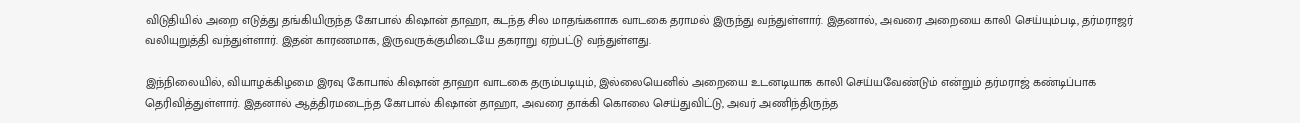விடுதியில் அறை எடுத்து தங்கியிருந்த கோபால் கிஷான் தாஹா, கடந்த சில மாதங்களாக வாடகை தராமல் இருந்து வந்துள்ளார். இதனால், அவரை அறையை காலி செய்யும்படி, தர்மராஜர் வலியுறுத்தி வந்துள்ளார். இதன் காரணமாக, இருவருக்குமிடையே தகராறு ஏற்பட்டு வந்துள்ளது.

இந்நிலையில், வியாழக்கிழமை இரவு கோபால் கிஷான் தாஹா வாடகை தரும்படியும், இல்லையெனில் அறையை உடனடியாக காலி செய்யவேண்டும் என்றும் தர்மராஜ் கண்டிப்பாக தெரிவித்துள்ளார். இதனால் ஆத்திரமடைந்த கோபால் கிஷான் தாஹா, அவரை தாக்கி கொலை செய்துவிட்டு, அவர் அணிந்திருந்த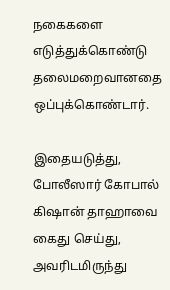நகைகளை எடுத்துக்கொண்டு தலைமறைவானதை ஒப்புக்கொண்டார்.

இதையடுத்து, போலீஸார் கோபால் கிஷான் தாஹாவை கைது செய்து, அவரிடமிருந்து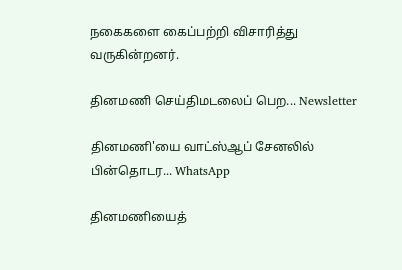நகைகளை கைப்பற்றி விசாரித்து வருகின்றனர்.

தினமணி செய்திமடலைப் பெற... Newsletter

தினமணி'யை வாட்ஸ்ஆப் சேனலில் பின்தொடர... WhatsApp

தினமணியைத்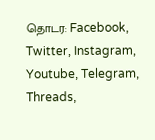தொடர: Facebook, Twitter, Instagram, Youtube, Telegram, Threads,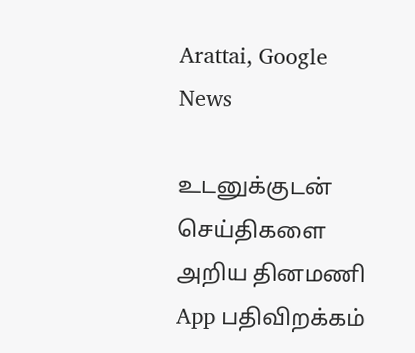Arattai, Google News

உடனுக்குடன் செய்திகளை அறிய தினமணி App பதிவிறக்கம்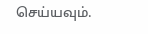செய்யவும்.